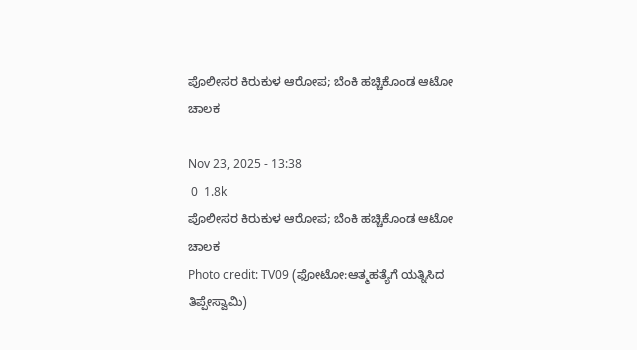ಪೊಲೀಸರ ಕಿರುಕುಳ ಆರೋಪ; ಬೆಂಕಿ ಹಚ್ಚಿಕೊಂಡ ಆಟೋ ಚಾಲಕ

Nov 23, 2025 - 13:38
 0  1.8k
ಪೊಲೀಸರ ಕಿರುಕುಳ ಆರೋಪ; ಬೆಂಕಿ ಹಚ್ಚಿಕೊಂಡ ಆಟೋ ಚಾಲಕ
Photo credit: TV09 (ಫೋಟೋ:ಆತ್ಮಹತ್ಯೆಗೆ ಯತ್ನಿಸಿದ ತಿಪ್ಪೇಸ್ವಾಮಿ)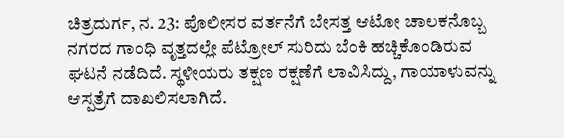ಚಿತ್ರದುರ್ಗ, ನ. 23: ಪೊಲೀಸರ ವರ್ತನೆಗೆ ಬೇಸತ್ತ ಆಟೋ ಚಾಲಕನೊಬ್ಬ ನಗರದ ಗಾಂಧಿ ವೃತ್ತದಲ್ಲೇ ಪೆಟ್ರೋಲ್ ಸುರಿದು ಬೆಂಕಿ ಹಚ್ಚಿಕೊಂಡಿರುವ ಘಟನೆ ನಡೆದಿದೆ. ಸ್ಥಳೀಯರು ತಕ್ಷಣ ರಕ್ಷಣೆಗೆ ಲಾವಿಸಿದ್ದು, ಗಾಯಾಳುವನ್ನು ಆಸ್ಪತ್ರೆಗೆ ದಾಖಲಿಸಲಾಗಿದೆ.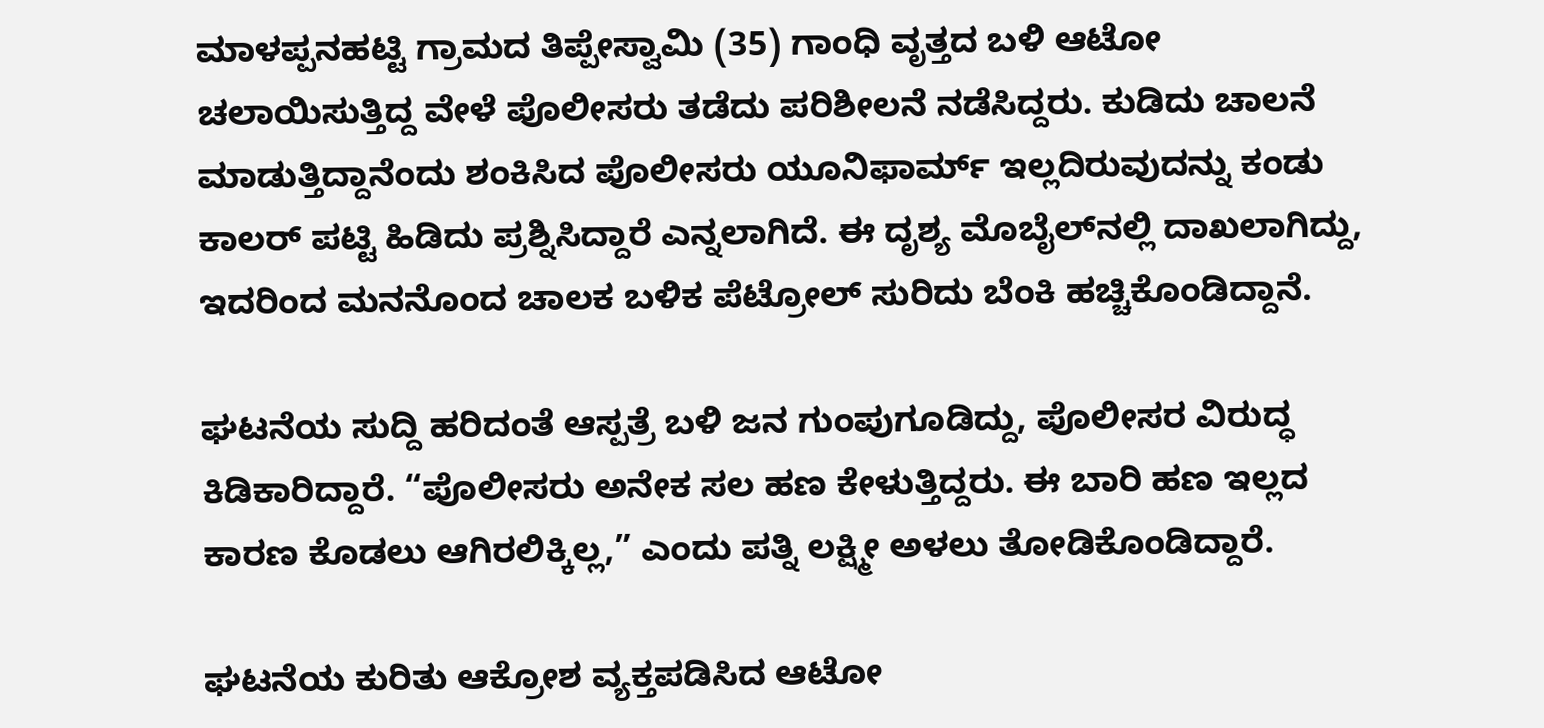ಮಾಳಪ್ಪನಹಟ್ಟಿ ಗ್ರಾಮದ ತಿಪ್ಪೇಸ್ವಾಮಿ (35) ಗಾಂಧಿ ವೃತ್ತದ ಬಳಿ ಆಟೋ ಚಲಾಯಿಸುತ್ತಿದ್ದ ವೇಳೆ ಪೊಲೀಸರು ತಡೆದು ಪರಿಶೀಲನೆ ನಡೆಸಿದ್ದರು. ಕುಡಿದು ಚಾಲನೆ ಮಾಡುತ್ತಿದ್ದಾನೆಂದು ಶಂಕಿಸಿದ ಪೊಲೀಸರು ಯೂನಿಫಾರ್ಮ್ ಇಲ್ಲದಿರುವುದನ್ನು ಕಂಡು ಕಾಲರ್ ಪಟ್ಟಿ ಹಿಡಿದು ಪ್ರಶ್ನಿಸಿದ್ದಾರೆ ಎನ್ನಲಾಗಿದೆ. ಈ ದೃಶ್ಯ ಮೊಬೈಲ್‌ನಲ್ಲಿ ದಾಖಲಾಗಿದ್ದು, ಇದರಿಂದ ಮನನೊಂದ ಚಾಲಕ ಬಳಿಕ ಪೆಟ್ರೋಲ್ ಸುರಿದು ಬೆಂಕಿ ಹಚ್ಚಿಕೊಂಡಿದ್ದಾನೆ.

ಘಟನೆಯ ಸುದ್ದಿ ಹರಿದಂತೆ ಆಸ್ಪತ್ರೆ ಬಳಿ ಜನ ಗುಂಪುಗೂಡಿದ್ದು, ಪೊಲೀಸರ ವಿರುದ್ಧ ಕಿಡಿಕಾರಿದ್ದಾರೆ. “ಪೊಲೀಸರು ಅನೇಕ ಸಲ ಹಣ ಕೇಳುತ್ತಿದ್ದರು. ಈ ಬಾರಿ ಹಣ ಇಲ್ಲದ ಕಾರಣ ಕೊಡಲು ಆಗಿರಲಿಕ್ಕಿಲ್ಲ,” ಎಂದು ಪತ್ನಿ ಲಕ್ಷ್ಮೀ ಅಳಲು ತೋಡಿಕೊಂಡಿದ್ದಾರೆ.

ಘಟನೆಯ ಕುರಿತು ಆಕ್ರೋಶ ವ್ಯಕ್ತಪಡಿಸಿದ ಆಟೋ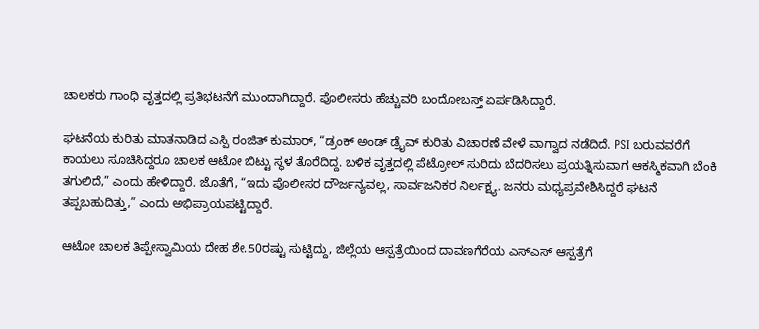ಚಾಲಕರು ಗಾಂಧಿ ವೃತ್ತದಲ್ಲಿ ಪ್ರತಿಭಟನೆಗೆ ಮುಂದಾಗಿದ್ದಾರೆ. ಪೊಲೀಸರು ಹೆಚ್ಚುವರಿ ಬಂದೋಬಸ್ತ್ ಏರ್ಪಡಿಸಿದ್ದಾರೆ.

ಘಟನೆಯ ಕುರಿತು ಮಾತನಾಡಿದ ಎಸ್ಪಿ ರಂಜಿತ್ ಕುಮಾರ್, “ಡ್ರಂಕ್ ಅಂಡ್ ಡ್ರೈವ್ ಕುರಿತು ವಿಚಾರಣೆ ವೇಳೆ ವಾಗ್ವಾದ ನಡೆದಿದೆ. PSI ಬರುವವರೆಗೆ ಕಾಯಲು ಸೂಚಿಸಿದ್ದರೂ ಚಾಲಕ ಆಟೋ ಬಿಟ್ಟು ಸ್ಥಳ ತೊರೆದಿದ್ದ. ಬಳಿಕ ವೃತ್ತದಲ್ಲಿ ಪೆಟ್ರೋಲ್ ಸುರಿದು ಬೆದರಿಸಲು ಪ್ರಯತ್ನಿಸುವಾಗ ಆಕಸ್ಮಿಕವಾಗಿ ಬೆಂಕಿ ತಗುಲಿದೆ,” ಎಂದು ಹೇಳಿದ್ದಾರೆ. ಜೊತೆಗೆ, “ಇದು ಪೊಲೀಸರ ದೌರ್ಜನ್ಯವಲ್ಲ, ಸಾರ್ವಜನಿಕರ ನಿರ್ಲಕ್ಷ್ಯ. ಜನರು ಮಧ್ಯಪ್ರವೇಶಿಸಿದ್ದರೆ ಘಟನೆ ತಪ್ಪಬಹುದಿತ್ತು,” ಎಂದು ಅಭಿಪ್ರಾಯಪಟ್ಟಿದ್ದಾರೆ.

ಆಟೋ ಚಾಲಕ ತಿಪ್ಪೇಸ್ವಾಮಿಯ ದೇಹ ಶೇ.50ರಷ್ಟು ಸುಟ್ಟಿದ್ದು, ಜಿಲ್ಲೆಯ ಆಸ್ಪತ್ರೆಯಿಂದ ದಾವಣಗೆರೆಯ ಎಸ್‌ಎಸ್‌ ಆಸ್ಪತ್ರೆಗೆ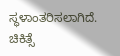ಸ್ಥಳಾಂತರಿಸಲಾಗಿದೆ. ಚಿಕಿತ್ಸೆ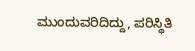ಮುಂದುವರಿದಿದ್ದು, ಪರಿಸ್ಥಿತಿ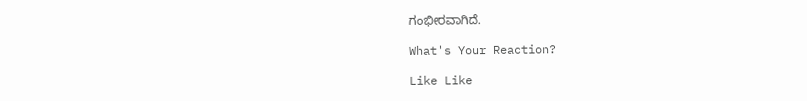ಗಂಭೀರವಾಗಿದೆ.

What's Your Reaction?

Like Like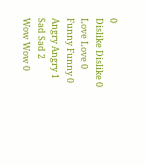0
Dislike Dislike 0
Love Love 0
Funny Funny 0
Angry Angry 1
Sad Sad 2
Wow Wow 0